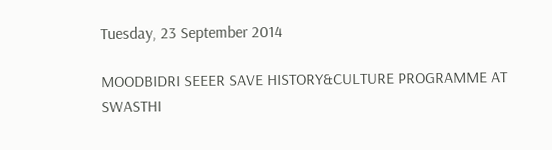Tuesday, 23 September 2014

MOODBIDRI SEEER SAVE HISTORY&CULTURE PROGRAMME AT SWASTHI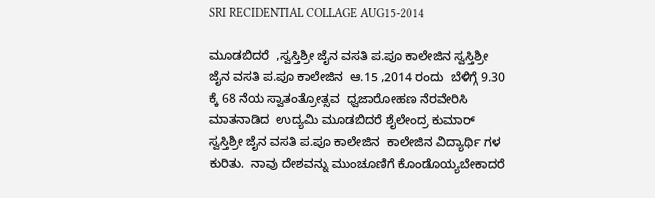SRI RECIDENTIAL COLLAGE AUG15-2014

ಮೂಡಬಿದರೆ  ,ಸ್ವಸ್ತಿಶ್ರೀ ಜೈನ ವಸತಿ ಪ.ಪೂ ಕಾಲೇಜಿನ ಸ್ವಸ್ತಿಶ್ರೀ ಜೈನ ವಸತಿ ಪ.ಪೂ ಕಾಲೇಜಿನ  ಆ.15 ,2014 ರಂದು  ಬೆಳಿಗ್ಗೆ 9.30 ಕ್ಕೆ 68 ನೆಯ ಸ್ವಾತಂತ್ರೋತ್ಸವ  ಧ್ವಜಾರೋಹಣ ನೆರವೇರಿಸಿ ಮಾತನಾಡಿದ  ಉದ್ಯಮಿ ಮೂಡಬಿದರೆ ಶೈಲೇಂದ್ರ ಕುಮಾರ್  ಸ್ವಸ್ತಿಶ್ರೀ ಜೈನ ವಸತಿ ಪ.ಪೂ ಕಾಲೇಜಿನ  ಕಾಲೇಜಿನ ವಿದ್ಯಾರ್ಥಿ ಗಳ ಕುರಿತು.  ನಾವು ದೇಶವನ್ನು ಮುಂಚೂಣಿಗೆ ಕೊಂಡೊಯ್ಯಬೇಕಾದರೆ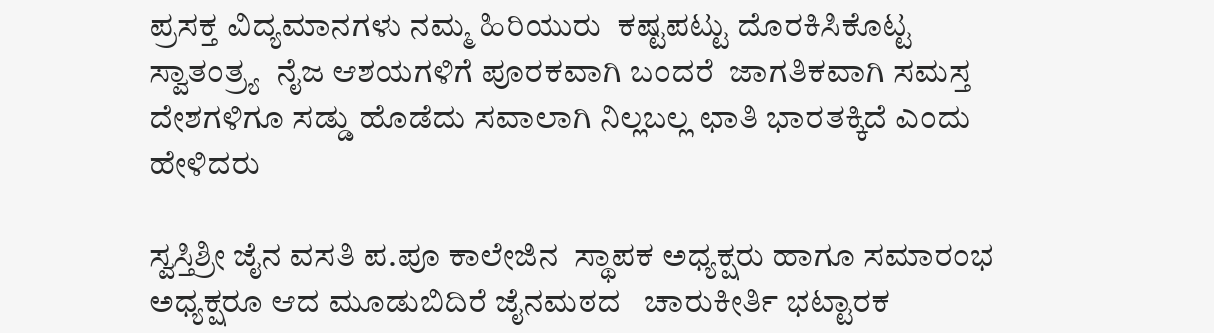ಪ್ರಸಕ್ತ ವಿದ್ಯಮಾನಗಳು ನಮ್ಮ ಹಿರಿಯುರು  ಕಷ್ಟಪಟ್ಟು ದೊರಕಿಸಿಕೊಟ್ಟ ಸ್ವಾತಂತ್ರ್ಯ  ನೈಜ ಆಶಯಗಳಿಗೆ ಪೂರಕವಾಗಿ ಬಂದರೆ  ಜಾಗತಿಕವಾಗಿ ಸಮಸ್ತ ದೇಶಗಳಿಗೂ ಸಡ್ಡು ಹೊಡೆದು ಸವಾಲಾಗಿ ನಿಲ್ಲಬಲ್ಲ ಛಾತಿ ಭಾರತಕ್ಕಿದೆ ಎಂದು ಹೇಳಿದರು

ಸ್ವಸ್ತಿಶ್ರೀ ಜೈನ ವಸತಿ ಪ.ಪೂ ಕಾಲೇಜಿನ  ಸ್ಥಾಪಕ ಅಧ್ಯಕ್ಷರು ಹಾಗೂ ಸಮಾರಂಭ  ಅಧ್ಯಕ್ಷರೂ ಆದ ಮೂಡುಬಿದಿರೆ ಜೈನಮಠದ   ಚಾರುಕೀರ್ತಿ ಭಟ್ಟಾರಕ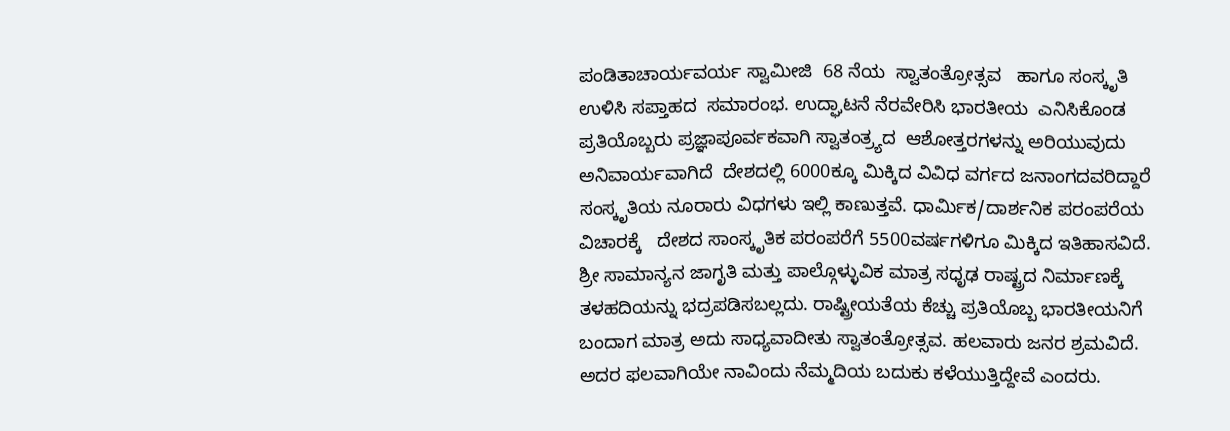ಪಂಡಿತಾಚಾರ್ಯವರ್ಯ ಸ್ವಾಮೀಜಿ  68 ನೆಯ  ಸ್ವಾತಂತ್ರೋತ್ಸವ   ಹಾಗೂ ಸಂಸ್ಕೃತಿ  ಉಳಿಸಿ ಸಪ್ತಾಹದ  ಸಮಾರಂಭ. ಉದ್ಘಾಟನೆ ನೆರವೇರಿಸಿ ಭಾರತೀಯ  ಎನಿಸಿಕೊಂಡ ಪ್ರತಿಯೊಬ್ಬರು ಪ್ರಜ್ಞಾಪೂರ್ವಕವಾಗಿ ಸ್ವಾತಂತ್ರ್ಯದ  ಆಶೋತ್ತರಗಳನ್ನು ಅರಿಯುವುದು ಅನಿವಾರ್ಯವಾಗಿದೆ  ದೇಶದಲ್ಲಿ 6000ಕ್ಕೂ ಮಿಕ್ಕಿದ ವಿವಿಧ ವರ್ಗದ ಜನಾಂಗದವರಿದ್ದಾರೆ ಸಂಸ್ಕೃತಿಯ ನೂರಾರು ವಿಧಗಳು ಇಲ್ಲಿ ಕಾಣುತ್ತವೆ. ಧಾರ್ಮಿಕ/ದಾರ್ಶನಿಕ ಪರಂಪರೆಯ ವಿಚಾರಕ್ಕೆ   ದೇಶದ ಸಾಂಸ್ಕೃತಿಕ ಪರಂಪರೆಗೆ 5500ವರ್ಷಗಳಿಗೂ ಮಿಕ್ಕಿದ ಇತಿಹಾಸವಿದೆ. ಶ್ರೀ ಸಾಮಾನ್ಯನ ಜಾಗೃತಿ ಮತ್ತು ಪಾಲ್ಗೊಳ್ಳುವಿಕ ಮಾತ್ರ ಸಧೃಢ ರಾಷ್ಟ್ರದ ನಿರ್ಮಾಣಕ್ಕೆ ತಳಹದಿಯನ್ನು ಭದ್ರಪಡಿಸಬಲ್ಲದು. ರಾಷ್ಟ್ರೀಯತೆಯ ಕೆಚ್ಚು ಪ್ರತಿಯೊಬ್ಬ ಭಾರತೀಯನಿಗೆ ಬಂದಾಗ ಮಾತ್ರ ಅದು ಸಾಧ್ಯವಾದೀತು ಸ್ವಾತಂತ್ರೋತ್ಸವ. ಹಲವಾರು ಜನರ ಶ್ರಮವಿದೆ. ಅದರ ಫಲವಾಗಿಯೇ ನಾವಿಂದು ನೆಮ್ಮದಿಯ ಬದುಕು ಕಳೆಯುತ್ತಿದ್ದೇವೆ ಎಂದರು.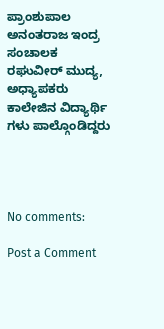ಪ್ರಾಂಶುಪಾಲ ಅನಂತರಾಜ ಇಂದ್ರ ಸಂಚಾಲಕ ರಘುವೀರ್ ಮುದ್ಯ, ಅಧ್ಯಾಪಕರು ಕಾಲೇಜಿನ ವಿದ್ಯಾರ್ಥಿ ಗಳು ಪಾಲ್ಗೊಂಡಿದ್ದರು




No comments:

Post a Comment